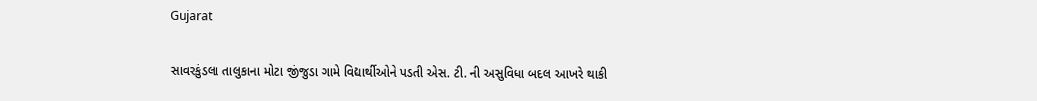Gujarat

સાવરકુંડલા તાલુકાના મોટા જીંજુડા ગામે વિદ્યાર્થીઓને પડતી એસ. ટી. ની અસુવિધા બદલ આખરે થાકી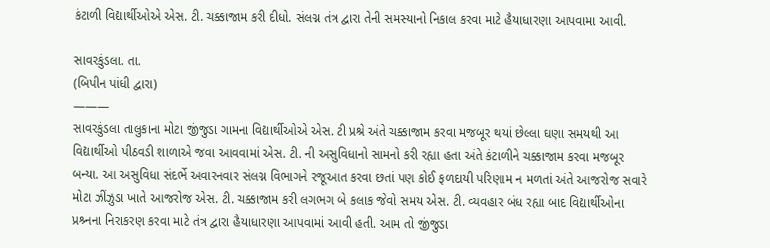કંટાળી વિદ્યાર્થીઓએ એસ. ટી. ચક્કાજામ કરી દીધો. સંલગ્ન તંત્ર દ્વારા તેની સમસ્યાનો નિકાલ કરવા માટે હૈયાધારણા આપવામા આવી.

સાવરકુંડલા. તા.
(બિપીન પાંધી દ્વારા)
———
સાવરકુંડલા તાલુકાના મોટા જીંજુડા ગામના વિદ્યાર્થીઓએ એસ. ટી પ્રશ્રે અંતે ચક્કાજામ કરવા મજબૂર થયાં છેલ્લા ઘણા સમયથી આ વિદ્યાર્થીઓ પીઠવડી શાળાએ જવા આવવામાં એસ. ટી. ની અસુવિધાનો સામનો કરી રહ્યા હતા અંતે કંટાળીને ચક્કાજામ કરવા મજબૂર બન્યા. આ અસુવિધા સંદર્ભે અવારનવાર સંલગ્ન વિભાગને રજૂઆત કરવા છતાં પણ કોઈ ફળદાયી પરિણામ ન મળતાં અંતે આજરોજ સવારે મોટા ઝીંઝુડા ખાતે આજરોજ એસ. ટી. ચક્કાજામ કરી લગભગ બે કલાક જેવો સમય એસ. ટી. વ્યવહાર બંધ રહ્યા બાદ વિદ્યાર્થીઓના પ્રશ્ર્નના નિરાકરણ કરવા માટે તંત્ર દ્વારા હૈયાધારણા આપવામાં આવી હતી. આમ તો જીંજુડા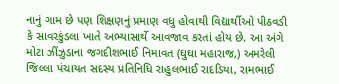નાનું ગામ છે પણ શિક્ષણનું પ્રમાણ વધુ હોવાથી વિદ્યાર્થીઓ પીઠવડી કે સાવરકુંડલા ખાતે અભ્યાસાર્થે આવજાવ કરતાં હોય છે. આ અંગે મોટા ઝીંઝુડાના જગદીશભાઈ નિમાવત (ઘુઘા મહારાજ,) અમરેલી જિલ્લા પંચાયત સદસ્ય પ્રતિનિધિ રાહુલભાઈ રાદડિયા, રામભાઈ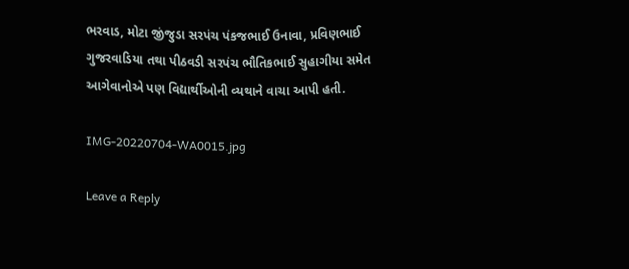ભરવાડ, મોટા જીંજુડા સરપંચ પંકજભાઈ ઉનાવા, પ્રવિણભાઈ ગુજરવાડિયા તથા પીઠવડી સરપંચ ભૌતિકભાઈ સુહાગીયા સમેત આગેવાનોએ પણ વિદ્યાર્થીઓની વ્યથાને વાચા આપી હતી.

IMG-20220704-WA0015.jpg

Leave a Reply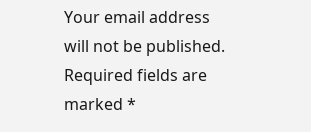Your email address will not be published. Required fields are marked *